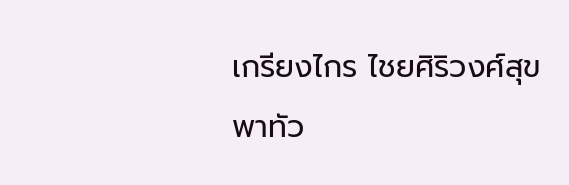เกรียงไกร ไชยศิริวงศ์สุข พาทัว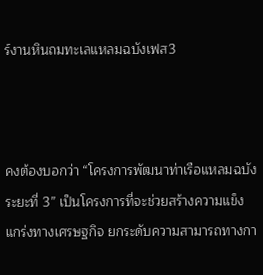ร์งานหินถมทะเลแหลมฉบังเฟส3



คงต้องบอกว่า “โครงการพัฒนาท่าเรือแหลมฉบัง ระยะที่ 3” เป็นโครงการที่จะช่วยสร้างความแข็งแกร่งทางเศรษฐกิจ ยกระดับความสามารถทางกา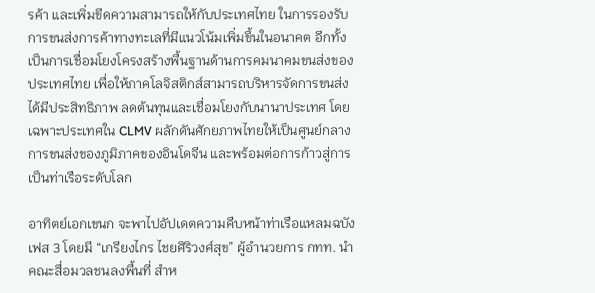รค้า และเพิ่มขีดความสามารถให้กับประเทศไทย ในการรองรับการขนส่งการค้าทางทะเลที่มีแนวโน้มเพิ่มขึ้นในอนาคต อีกทั้งเป็นการเชื่อมโยงโครงสร้างพื้นฐานด้านการคมนาคมขนส่งของประเทศไทย เพื่อให้ภาคโลจิสติกส์สามารถบริหารจัดการขนส่งได้มีประสิทธิภาพ ลดต้นทุนและเชื่อมโยงกับนานาประเทศ โดยเฉพาะประเทศใน CLMV ผลักดันศักยภาพไทยให้เป็นศูนย์กลางการขนส่งของภูมิภาคของอินโดจีน และพร้อมต่อการก้าวสู่การเป็นท่าเรือระดับโลก

อาทิตย์เอกเขนก จะพาไปอัปเดตความคืบหน้าท่าเรือแหลมฉบัง เฟส 3 โดยมี “เกรียงไกร ไชยศิริวงศ์สุข” ผู้อำนวยการ กทท. นำคณะสื่อมวลชนลงพื้นที่ สำห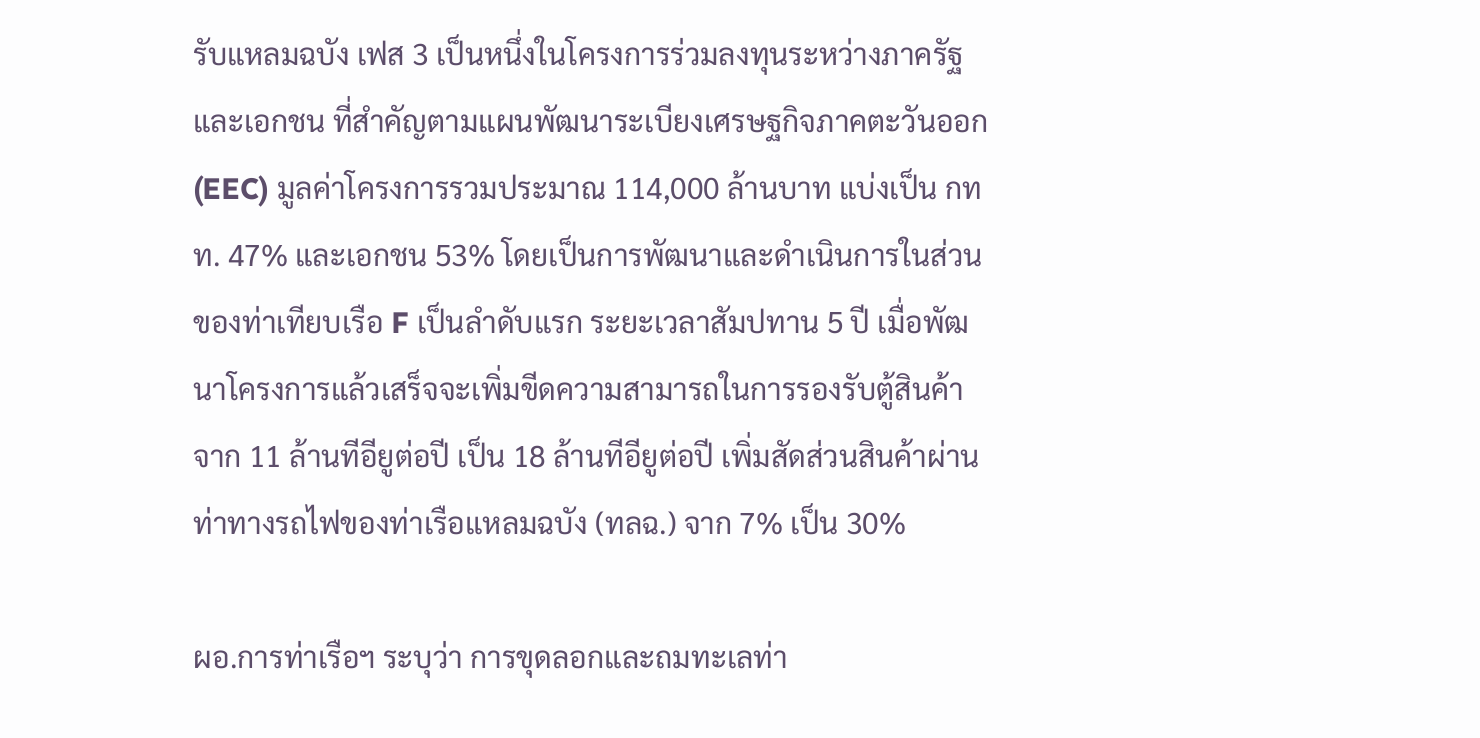รับแหลมฉบัง เฟส 3 เป็นหนึ่งในโครงการร่วมลงทุนระหว่างภาครัฐและเอกชน ที่สำคัญตามแผนพัฒนาระเบียงเศรษฐกิจภาคตะวันออก (EEC) มูลค่าโครงการรวมประมาณ 114,000 ล้านบาท แบ่งเป็น กทท. 47% และเอกชน 53% โดยเป็นการพัฒนาและดำเนินการในส่วนของท่าเทียบเรือ F เป็นลำดับแรก ระยะเวลาสัมปทาน 5 ปี เมื่อพัฒนาโครงการแล้วเสร็จจะเพิ่มขีดความสามารถในการรองรับตู้สินค้าจาก 11 ล้านทีอียูต่อปี เป็น 18 ล้านทีอียูต่อปี เพิ่มสัดส่วนสินค้าผ่านท่าทางรถไฟของท่าเรือแหลมฉบัง (ทลฉ.) จาก 7% เป็น 30%

ผอ.การท่าเรือฯ ระบุว่า การขุดลอกและถมทะเลท่า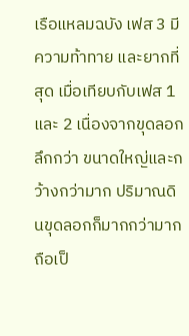เรือแหลมฉบัง เฟส 3 มีความท้าทาย และยากที่สุด เมื่อเทียบกับเฟส 1 และ 2 เนื่องจากขุดลอกลึกกว่า ขนาดใหญ่และกว้างกว่ามาก ปริมาณดินขุดลอกก็มากกว่ามาก ถือเป็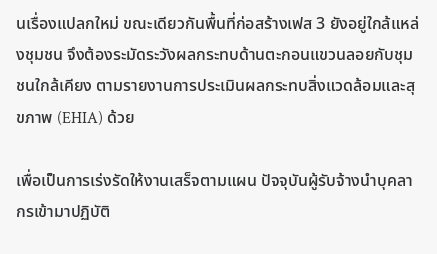นเรื่องแปลกใหม่ ขณะเดียวกันพื้นที่ก่อสร้างเฟส 3 ยังอยู่ใกล้แหล่งชุมชน จึงต้องระมัดระวังผลกระทบด้านตะกอนแขวนลอยกับชุมชนใกล้เคียง ตามรายงานการประเมินผลกระทบสิ่งแวดล้อมและสุขภาพ (EHIA) ด้วย

เพื่อเป็นการเร่งรัดให้งานเสร็จตามแผน ปัจจุบันผู้รับจ้างนำบุคลากรเข้ามาปฏิบัติ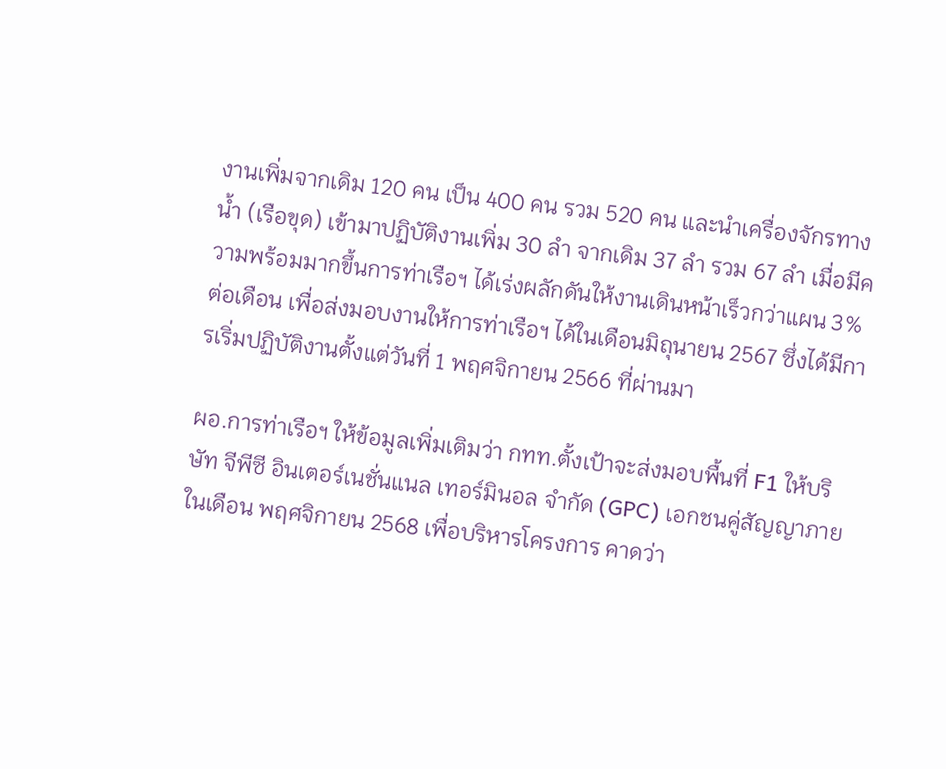งานเพิ่มจากเดิม 120 คน เป็น 400 คน รวม 520 คน และนำเครื่องจักรทางน้ำ (เรือขุด) เข้ามาปฏิบัติงานเพิ่ม 30 ลำ จากเดิม 37 ลำ รวม 67 ลำ เมื่อมีความพร้อมมากขึ้นการท่าเรือฯ ได้เร่งผลักดันให้งานเดินหน้าเร็วกว่าแผน 3% ต่อเดือน เพื่อส่งมอบงานให้การท่าเรือฯ ได้ในเดือนมิถุนายน 2567 ซึ่งได้มีการเริ่มปฏิบัติงานตั้งแต่วันที่ 1 พฤศจิกายน 2566 ที่ผ่านมา

ผอ.การท่าเรือฯ ให้ข้อมูลเพิ่มเติมว่า กทท.ตั้งเป้าจะส่งมอบพื้นที่ F1 ให้บริษัท จีพีซี อินเตอร์เนชั่นแนล เทอร์มินอล จำกัด (GPC) เอกชนคู่สัญญาภายในเดือน พฤศจิกายน 2568 เพื่อบริหารโครงการ คาดว่า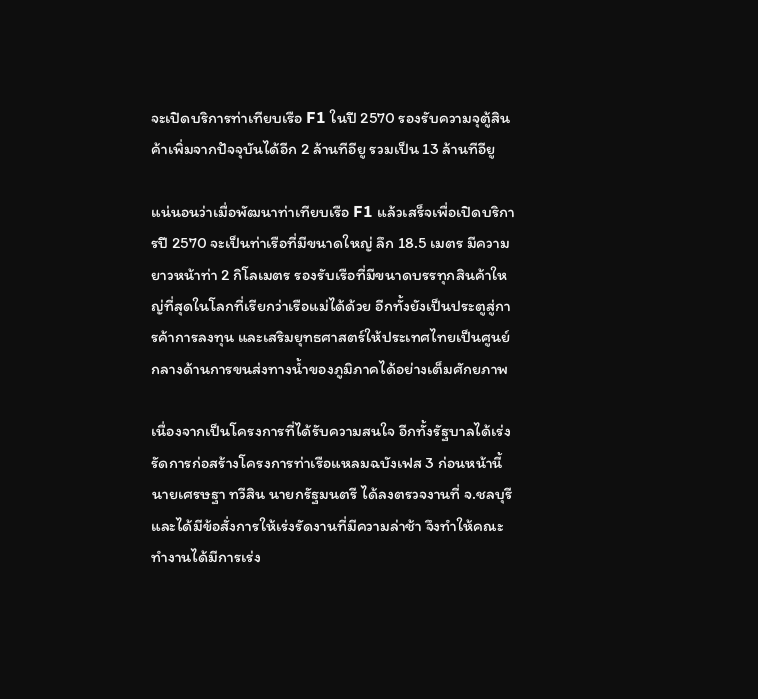จะเปิดบริการท่าเทียบเรือ F1 ในปี 2570 รองรับความจุตู้สินค้าเพิ่มจากปัจจุบันได้อีก 2 ล้านทีอียู รวมเป็น 13 ล้านทีอียู

แน่นอนว่าเมื่อพัฒนาท่าเทียบเรือ F1 แล้วเสร็จเพื่อเปิดบริการปี 2570 จะเป็นท่าเรือที่มีขนาดใหญ่ ลึก 18.5 เมตร มีความยาวหน้าท่า 2 กิโลเมตร รองรับเรือที่มีขนาดบรรทุกสินค้าใหญ่ที่สุดในโลกที่เรียกว่าเรือแม่ได้ด้วย อีกทั้งยังเป็นประตูสู่การค้าการลงทุน และเสริมยุทธศาสตร์ให้ประเทศไทยเป็นศูนย์กลางด้านการขนส่งทางน้ำของภูมิภาคได้อย่างเต็มศักยภาพ

เนื่องจากเป็นโครงการที่ได้รับความสนใจ อีกทั้งรัฐบาลได้เร่งรัดการก่อสร้างโครงการท่าเรือแหลมฉบังเฟส 3 ก่อนหน้านี้ นายเศรษฐา ทวีสิน นายกรัฐมนตรี ได้ลงตรวจงานที่ จ.ชลบุรี และได้มีข้อสั่งการให้เร่งรัดงานที่มีความล่าช้า จึงทำให้คณะทำงานได้มีการเร่ง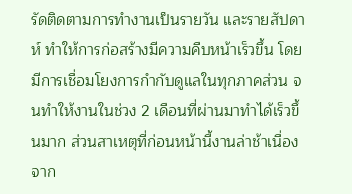รัดติดตามการทำงานเป็นรายวัน และรายสัปดาห์ ทำให้การก่อสร้างมีความคืบหน้าเร็วขึ้น โดยมีการเชื่อมโยงการกำกับดูแลในทุกภาคส่วน จนทำให้งานในช่วง 2 เดือนที่ผ่านมาทำได้เร็วขึ้นมาก ส่วนสาเหตุที่ก่อนหน้านี้งานล่าช้าเนื่องจาก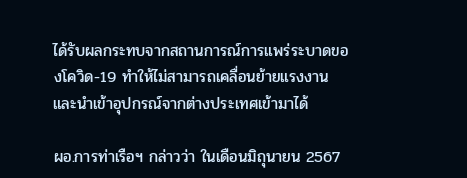ได้รับผลกระทบจากสถานการณ์การแพร่ระบาดของโควิด-19 ทำให้ไม่สามารถเคลื่อนย้ายแรงงานและนำเข้าอุปกรณ์จากต่างประเทศเข้ามาได้

ผอ.การท่าเรือฯ กล่าวว่า ในเดือนมิถุนายน 2567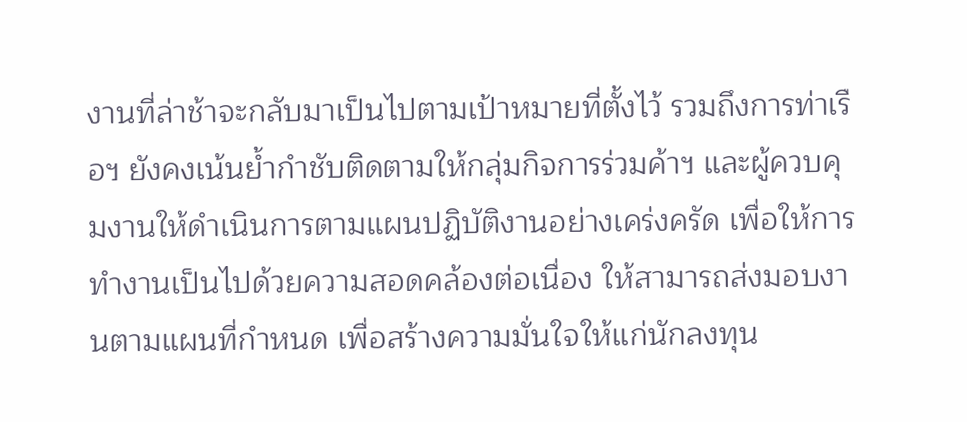งานที่ล่าช้าจะกลับมาเป็นไปตามเป้าหมายที่ตั้งไว้ รวมถึงการท่าเรือฯ ยังคงเน้นย้ำกำชับติดตามให้กลุ่มกิจการร่วมค้าฯ และผู้ควบคุมงานให้ดำเนินการตามแผนปฏิบัติงานอย่างเคร่งครัด เพื่อให้การทำงานเป็นไปด้วยความสอดคล้องต่อเนื่อง ให้สามารถส่งมอบงานตามแผนที่กำหนด เพื่อสร้างความมั่นใจให้แก่นักลงทุน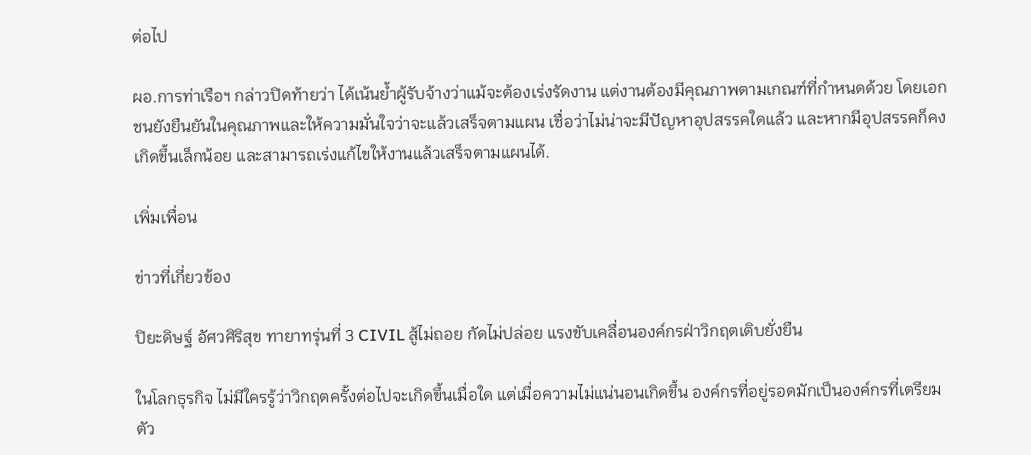ต่อไป

ผอ.การท่าเรือฯ กล่าวปิดท้ายว่า ได้เน้นย้ำผู้รับจ้างว่าแม้จะต้องเร่งรัดงาน แต่งานต้องมีคุณภาพตามเกณฑ์ที่กำหนดด้วย โดยเอกชนยังยืนยันในคุณภาพและให้ความมั่นใจว่าจะแล้วเสร็จตามแผน เชื่อว่าไม่น่าจะมีปัญหาอุปสรรคใดแล้ว และหากมีอุปสรรคก็คงเกิดขึ้นเล็กน้อย และสามารถเร่งแก้ไขให้งานแล้วเสร็จตามแผนได้.

เพิ่มเพื่อน

ข่าวที่เกี่ยวข้อง

ปิยะดิษฐ์ อัศวศิริสุข ทายาทรุ่นที่ 3 CIVIL สู้ไม่ถอย กัดไม่ปล่อย แรงขับเคลื่อนองค์กรฝ่าวิกฤตเติบยั่งยืน

ในโลกธุรกิจ ไม่มีใครรู้ว่าวิกฤตครั้งต่อไปจะเกิดขึ้นเมื่อใด แต่เมื่อความไม่แน่นอนเกิดขึ้น องค์กรที่อยู่รอดมักเป็นองค์กรที่เตรียมตัว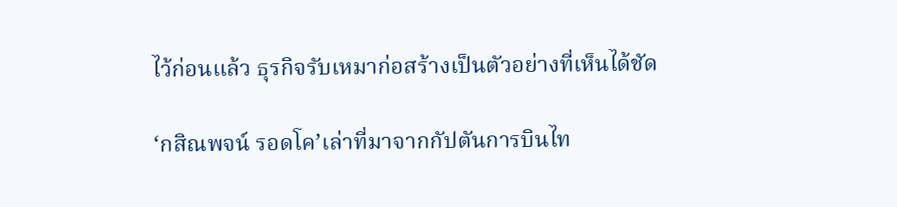ไว้ก่อนแล้ว ธุรกิจรับเหมาก่อสร้างเป็นตัวอย่างที่เห็นได้ชัด

‘กสิณพจน์ รอดโค’เล่าที่มาจากกัปตันการบินไท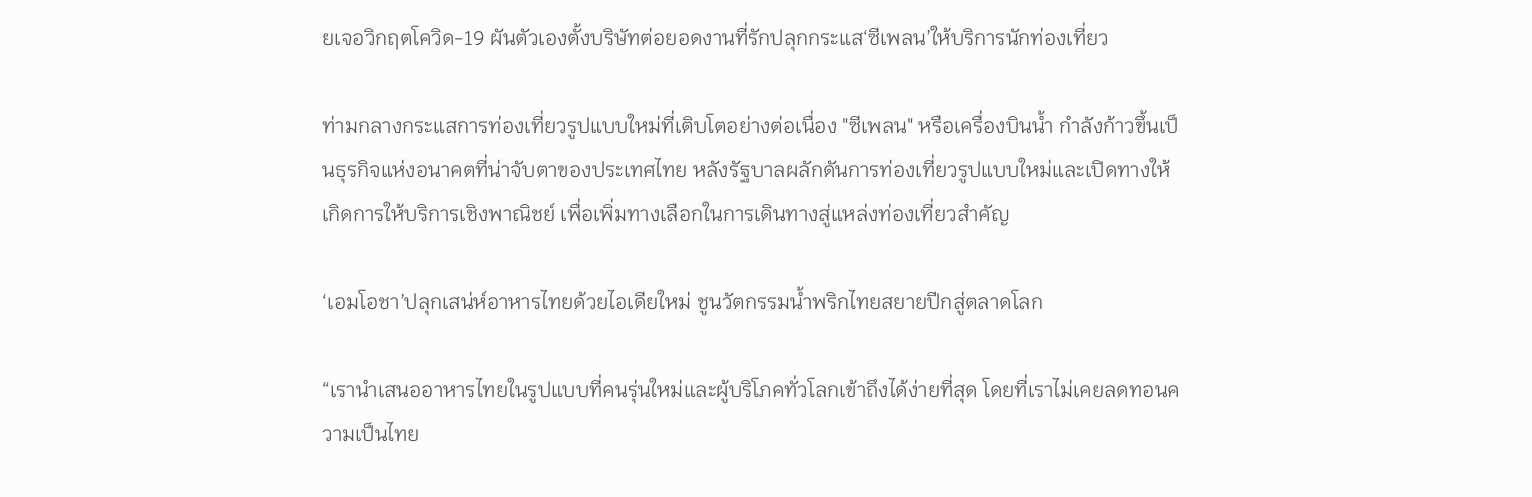ยเจอวิกฤตโควิด-19 ผันตัวเองตั้งบริษัทต่อยอดงานที่รักปลุกกระแส‘ซีเพลน’ให้บริการนักท่องเที่ยว

ท่ามกลางกระแสการท่องเที่ยวรูปแบบใหม่ที่เติบโตอย่างต่อเนื่อง "ซีเพลน" หรือเครื่องบินน้ำ กำลังก้าวขึ้นเป็นธุรกิจแห่งอนาคตที่น่าจับตาของประเทศไทย หลังรัฐบาลผลักดันการท่องเที่ยวรูปแบบใหม่และเปิดทางให้เกิดการให้บริการเชิงพาณิชย์ เพื่อเพิ่มทางเลือกในการเดินทางสู่แหล่งท่องเที่ยวสำคัญ

‘เอมโอชา’ปลุกเสน่ห์อาหารไทยด้วยไอเดียใหม่ ชูนวัตกรรมน้ำพริกไทยสยายปีกสู่ตลาดโลก

“เรานำเสนออาหารไทยในรูปแบบที่คนรุ่นใหม่และผู้บริโภคทั่วโลกเข้าถึงได้ง่ายที่สุด โดยที่เราไม่เคยลดทอนความเป็นไทย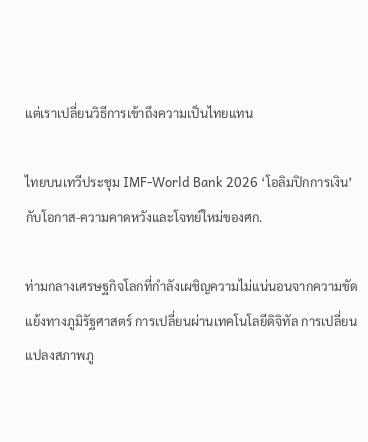แต่เราเปลี่ยนวิธีการเข้าถึงความเป็นไทยแทน

ไทยบนเทวีประชุม IMF-World Bank 2026 ‘โอลิมปิกการเงิน’กับโอกาส-ความคาดหวังและโจทย์ใหม่ของศก.

ท่ามกลางเศรษฐกิจโลกที่กำลังเผชิญความไม่แน่นอนจากความขัดแย้งทางภูมิรัฐศาสตร์ การเปลี่ยนผ่านเทคโนโลยีดิจิทัล การเปลี่ยนแปลงสภาพภู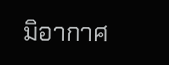มิอากาศ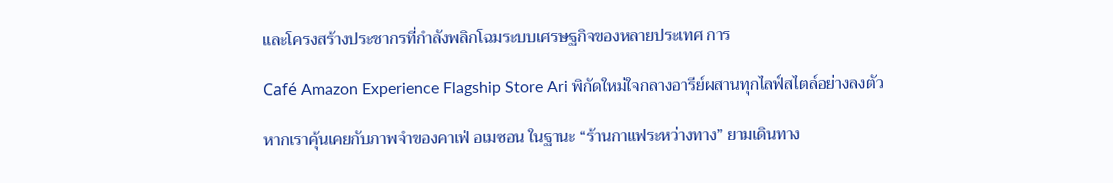และโครงสร้างประชากรที่กำลังพลิกโฉมระบบเศรษฐกิจของหลายประเทศ การ

Café Amazon Experience Flagship Store Ari พิกัดใหม่ใจกลางอารีย์ผสานทุกไลฟ์สไตล์อย่างลงตัว

หากเราคุ้นเคยกับภาพจำของคาเฟ่ อเมซอน ในฐานะ “ร้านกาแฟระหว่างทาง” ยามเดินทาง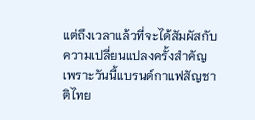แต่ถึงเวลาแล้วที่จะได้สัมผัสกับความเปลี่ยนแปลงครั้งสำคัญ เพราะวันนี้แบรนด์กาแฟสัญชาติไทย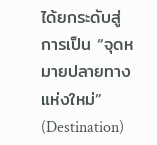ได้ยกระดับสู่การเป็น “จุดหมายปลายทางแห่งใหม่” (Destination)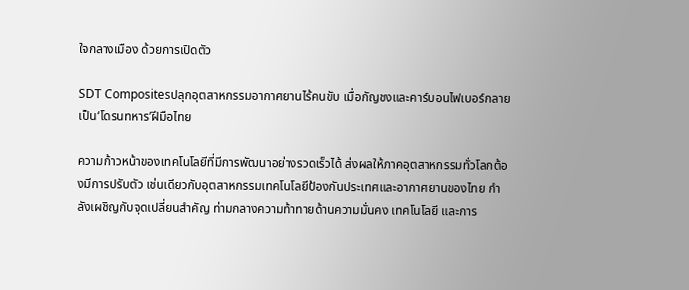ใจกลางเมือง ด้วยการเปิดตัว

SDT Compositesปลุกอุตสาหกรรมอากาศยานไร้คนขับ เมื่อกัญชงและคาร์บอนไฟเบอร์กลายเป็น‘โดรนทหาร’ฝีมือไทย

ความก้าวหน้าของเทคโนโลยีที่มีการพัฒนาอย่างรวดเร็วได้ ส่งผลให้ภาคอุตสาหกรรมทั่วโลกต้องมีการปรับตัว เช่นเดียวกับอุตสาหกรรมเทคโนโลยีป้องกันประเทศและอากาศยานของไทย กำลังเผชิญกับจุดเปลี่ยนสำคัญ ท่ามกลางความท้าทายด้านความมั่นคง เทคโนโลยี และการ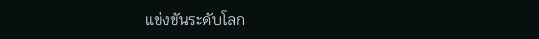แข่งขันระดับโลก